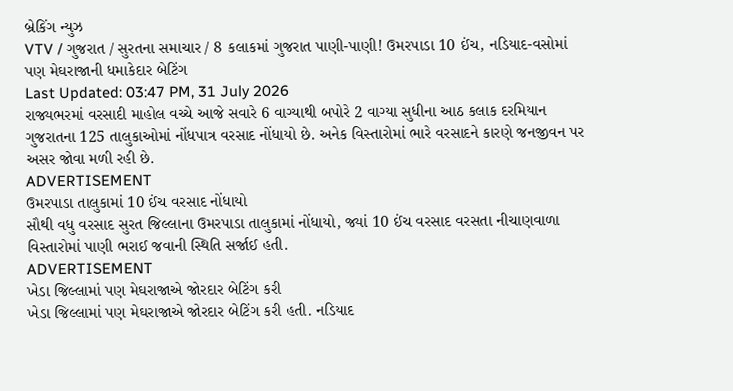બ્રેકિંગ ન્યુઝ
VTV / ગુજરાત / સુરતના સમાચાર / 8 કલાકમાં ગુજરાત પાણી-પાણી! ઉમરપાડા 10 ઈંચ, નડિયાદ-વસોમાં પણ મેઘરાજાની ધમાકેદાર બેટિંગ
Last Updated: 03:47 PM, 31 July 2026
રાજ્યભરમાં વરસાદી માહોલ વચ્ચે આજે સવારે 6 વાગ્યાથી બપોરે 2 વાગ્યા સુધીના આઠ કલાક દરમિયાન ગુજરાતના 125 તાલુકાઓમાં નોંધપાત્ર વરસાદ નોંધાયો છે. અનેક વિસ્તારોમાં ભારે વરસાદને કારણે જનજીવન પર અસર જોવા મળી રહી છે.
ADVERTISEMENT
ઉમરપાડા તાલુકામાં 10 ઈંચ વરસાદ નોંધાયો
સૌથી વધુ વરસાદ સુરત જિલ્લાના ઉમરપાડા તાલુકામાં નોંધાયો, જ્યાં 10 ઈંચ વરસાદ વરસતા નીચાણવાળા વિસ્તારોમાં પાણી ભરાઈ જવાની સ્થિતિ સર્જાઈ હતી.
ADVERTISEMENT
ખેડા જિલ્લામાં પણ મેઘરાજાએ જોરદાર બેટિંગ કરી
ખેડા જિલ્લામાં પણ મેઘરાજાએ જોરદાર બેટિંગ કરી હતી. નડિયાદ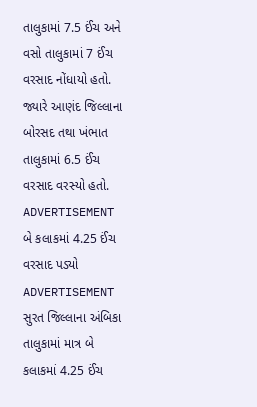તાલુકામાં 7.5 ઈંચ અને વસો તાલુકામાં 7 ઈંચ વરસાદ નોંધાયો હતો. જ્યારે આણંદ જિલ્લાના બોરસદ તથા ખંભાત તાલુકામાં 6.5 ઈંચ વરસાદ વરસ્યો હતો.
ADVERTISEMENT
બે કલાકમાં 4.25 ઈંચ વરસાદ પડ્યો
ADVERTISEMENT
સુરત જિલ્લાના અંબિકા તાલુકામાં માત્ર બે કલાકમાં 4.25 ઈંચ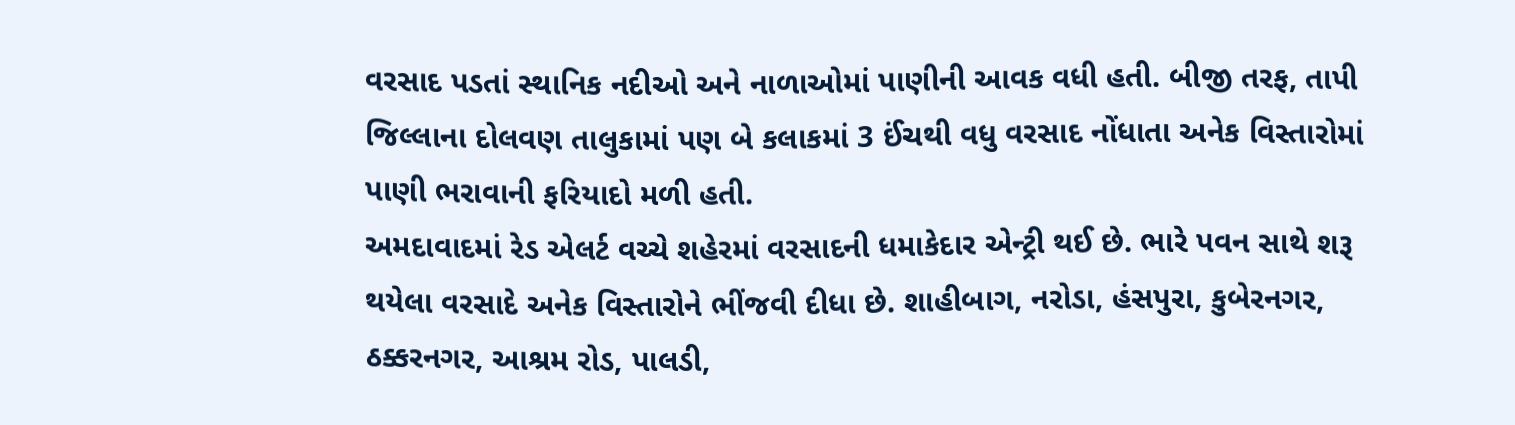વરસાદ પડતાં સ્થાનિક નદીઓ અને નાળાઓમાં પાણીની આવક વધી હતી. બીજી તરફ, તાપી જિલ્લાના દોલવણ તાલુકામાં પણ બે કલાકમાં 3 ઈંચથી વધુ વરસાદ નોંધાતા અનેક વિસ્તારોમાં પાણી ભરાવાની ફરિયાદો મળી હતી.
અમદાવાદમાં રેડ એલર્ટ વચ્ચે શહેરમાં વરસાદની ધમાકેદાર એન્ટ્રી થઈ છે. ભારે પવન સાથે શરૂ થયેલા વરસાદે અનેક વિસ્તારોને ભીંજવી દીધા છે. શાહીબાગ, નરોડા, હંસપુરા, કુબેરનગર, ઠક્કરનગર, આશ્રમ રોડ, પાલડી,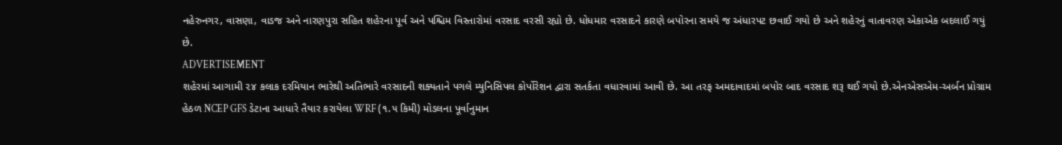નહેરુનગર, વાસણા, વાડજ અને નારણપુરા સહિત શહેરના પૂર્વ અને પશ્ચિમ વિસ્તારોમાં વરસાદ વરસી રહ્યો છે. ધોધમાર વરસાદને કારણે બપોરના સમયે જ અંધારપટ છવાઈ ગયો છે અને શહેરનું વાતાવરણ એકાએક બદલાઈ ગયું છે.
ADVERTISEMENT
શહેરમાં આગામી ૨૪ કલાક દરમિયાન ભારેથી અતિભારે વરસાદની શક્યતાને પગલે મ્યુનિસિપલ કોર્પોરેશન દ્વારા સતર્કતા વધારવામાં આવી છે. આ તરફ અમદાવાદમાં બપોર બાદ વરસાદ શરૂ થઈ ગયો છે.એનએસએમ-અર્બન પ્રોગ્રામ હેઠળ NCEP GFS ડેટાના આધારે તૈયાર કરાયેલા WRF (૧.૫ કિમી) મોડલના પૂર્વાનુમાન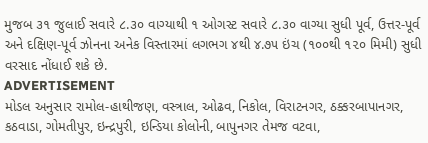મુજબ ૩૧ જુલાઈ સવારે ૮.૩૦ વાગ્યાથી ૧ ઓગસ્ટ સવારે ૮.૩૦ વાગ્યા સુધી પૂર્વ, ઉત્તર-પૂર્વ અને દક્ષિણ-પૂર્વ ઝોનના અનેક વિસ્તારમાં લગભગ ૪થી ૪.૭૫ ઇંચ (૧૦૦થી ૧૨૦ મિમી) સુધી વરસાદ નોંધાઈ શકે છે.
ADVERTISEMENT
મોડલ અનુસાર રામોલ-હાથીજણ, વસ્ત્રાલ, ઓઢવ, નિકોલ, વિરાટનગર, ઠક્કરબાપાનગર, કઠવાડા, ગોમતીપુર, ઇન્દ્રપુરી, ઇન્ડિયા કોલોની, બાપુનગર તેમજ વટવા,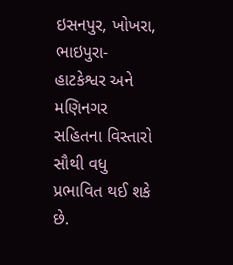ઇસનપુર, ખોખરા, ભાઇપુરા-હાટકેશ્વર અને મણિનગર સહિતના વિસ્તારો સૌથી વધુ પ્રભાવિત થઈ શકે છે.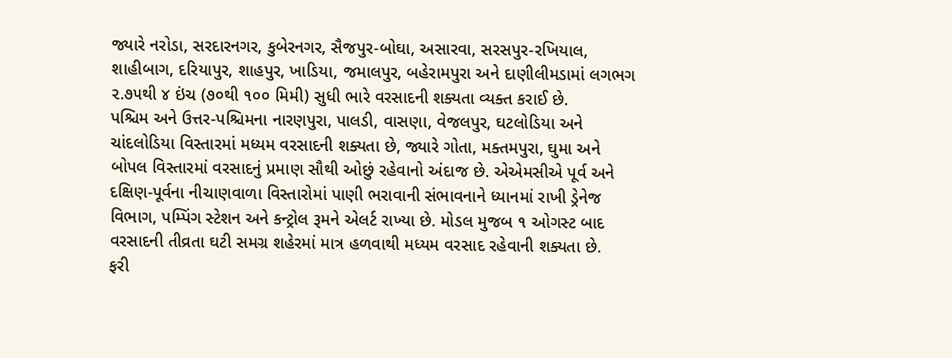જ્યારે નરોડા, સરદારનગર, કુબેરનગર, સૈજપુર-બોઘા, અસારવા, સરસપુર-રખિયાલ, શાહીબાગ, દરિયાપુર, શાહપુર, ખાડિયા, જમાલપુર, બહેરામપુરા અને દાણીલીમડામાં લગભગ ૨.૭૫થી ૪ ઇંચ (૭૦થી ૧૦૦ મિમી) સુધી ભારે વરસાદની શક્યતા વ્યક્ત કરાઈ છે.
પશ્ચિમ અને ઉત્તર-પશ્ચિમના નારણપુરા, પાલડી, વાસણા, વેજલપુર, ઘટલોડિયા અને ચાંદલોડિયા વિસ્તારમાં મધ્યમ વરસાદની શક્યતા છે, જ્યારે ગોતા, મક્તમપુરા, ઘુમા અને બોપલ વિસ્તારમાં વરસાદનું પ્રમાણ સૌથી ઓછું રહેવાનો અંદાજ છે. એએમસીએ પૂર્વ અને દક્ષિણ-પૂર્વના નીચાણવાળા વિસ્તારોમાં પાણી ભરાવાની સંભાવનાને ધ્યાનમાં રાખી ડ્રેનેજ વિભાગ, પમ્પિંગ સ્ટેશન અને કન્ટ્રોલ રૂમને એલર્ટ રાખ્યા છે. મોડલ મુજબ ૧ ઓગસ્ટ બાદ વરસાદની તીવ્રતા ઘટી સમગ્ર શહેરમાં માત્ર હળવાથી મધ્યમ વરસાદ રહેવાની શક્યતા છે.
ફરી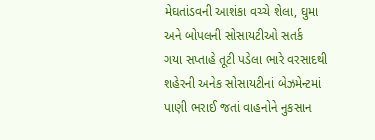મેઘતાંડવની આશંકા વચ્ચે શેલા, ઘુમા અને બોપલની સોસાયટીઓ સતર્ક
ગયા સપ્તાહે તૂટી પડેલા ભારે વરસાદથી શહેરની અનેક સોસાયટીનાં બેઝમેન્ટમાં પાણી ભરાઈ જતાં વાહનોને નુકસાન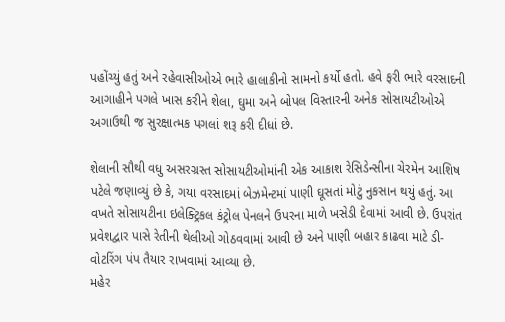પહોંચ્યું હતું અને રહેવાસીઓએ ભારે હાલાકીનો સામનો કર્યો હતો. હવે ફરી ભારે વરસાદની આગાહીને પગલે ખાસ કરીને શેલા, ઘુમા અને બોપલ વિસ્તારની અનેક સોસાયટીઓએ અગાઉથી જ સુરક્ષાત્મક પગલાં શરૂ કરી દીધાં છે.

શેલાની સૌથી વધુ અસરગ્રસ્ત સોસાયટીઓમાંની એક આકાશ રેસિડેન્સીના ચેરમેન આશિષ પટેલે જણાવ્યું છે કે, ગયા વરસાદમાં બેઝમેન્ટમાં પાણી ઘૂસતાં મોટું નુકસાન થયું હતું. આ વખતે સોસાયટીના ઇલેક્ટ્રિકલ કંટ્રોલ પેનલને ઉપરના માળે ખસેડી દેવામાં આવી છે. ઉપરાંત પ્રવેશદ્વાર પાસે રેતીની થેલીઓ ગોઠવવામાં આવી છે અને પાણી બહાર કાઢવા માટે ડી-વોટરિંગ પંપ તૈયાર રાખવામાં આવ્યા છે.
મહેર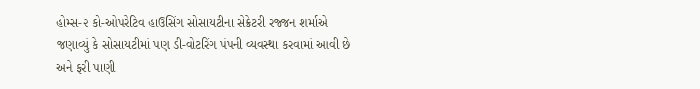હોમ્સ-૨ કો-ઓપરેટિવ હાઉસિંગ સોસાયટીના સેક્રેટરી રજ્જન શર્માએ જણાવ્યું કે સોસાયટીમાં પણ ડી-વોટરિંગ પંપની વ્યવસ્થા કરવામાં આવી છે અને ફરી પાણી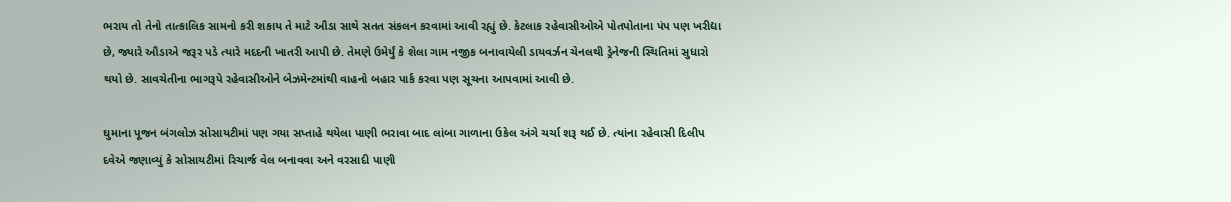ભરાય તો તેનો તાત્કાલિક સામનો કરી શકાય તે માટે ઔડા સાથે સતત સંકલન કરવામાં આવી રહ્યું છે. કેટલાક રહેવાસીઓએ પોતપોતાના પંપ પણ ખરીદ્યા છે, જ્યારે ઔડાએ જરૂર પડે ત્યારે મદદની ખાતરી આપી છે. તેમણે ઉમેર્યું કે શેલા ગામ નજીક બનાવાયેલી ડાયવર્ઝન ચેનલથી ડ્રેનેજની સ્થિતિમાં સુધારો થયો છે. સાવચેતીના ભાગરૂપે રહેવાસીઓને બેઝમેન્ટમાંથી વાહનો બહાર પાર્ક કરવા પણ સૂચના આપવામાં આવી છે.

ઘુમાના પૂજન બંગલોઝ સોસાયટીમાં પણ ગયા સપ્તાહે થયેલા પાણી ભરાવા બાદ લાંબા ગાળાના ઉકેલ અંગે ચર્ચા શરૂ થઈ છે. ત્યાંના રહેવાસી દિલીપ દવેએ જણાવ્યું કે સોસાયટીમાં રિચાર્જ વેલ બનાવવા અને વરસાદી પાણી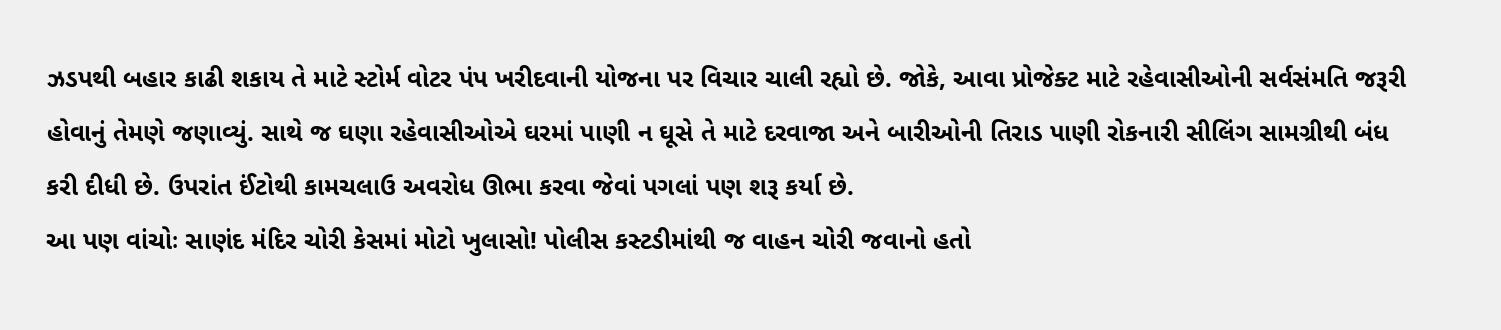ઝડપથી બહાર કાઢી શકાય તે માટે સ્ટોર્મ વોટર પંપ ખરીદવાની યોજના પર વિચાર ચાલી રહ્યો છે. જોકે, આવા પ્રોજેક્ટ માટે રહેવાસીઓની સર્વસંમતિ જરૂરી હોવાનું તેમણે જણાવ્યું. સાથે જ ઘણા રહેવાસીઓએ ઘરમાં પાણી ન ઘૂસે તે માટે દરવાજા અને બારીઓની તિરાડ પાણી રોકનારી સીલિંગ સામગ્રીથી બંધ કરી દીધી છે. ઉપરાંત ઈંટોથી કામચલાઉ અવરોધ ઊભા કરવા જેવાં પગલાં પણ શરૂ કર્યા છે.
આ પણ વાંચોઃ સાણંદ મંદિર ચોરી કેસમાં મોટો ખુલાસો! પોલીસ કસ્ટડીમાંથી જ વાહન ચોરી જવાનો હતો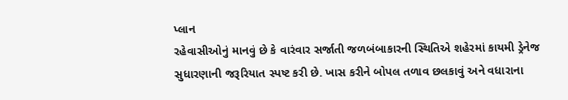પ્લાન
રહેવાસીઓનું માનવું છે કે વારંવાર સર્જાતી જળબંબાકારની સ્થિતિએ શહેરમાં કાયમી ડ્રેનેજ સુધારણાની જરૂરિયાત સ્પષ્ટ કરી છે. ખાસ કરીને બોપલ તળાવ છલકાવું અને વધારાના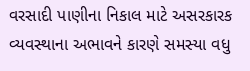વરસાદી પાણીના નિકાલ માટે અસરકારક વ્યવસ્થાના અભાવને કારણે સમસ્યા વધુ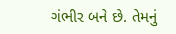ગંભીર બને છે. તેમનું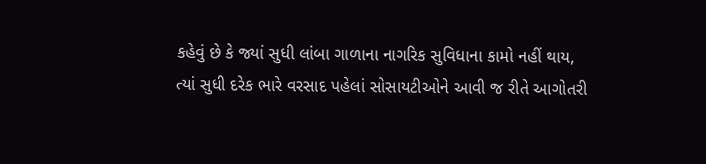કહેવું છે કે જ્યાં સુધી લાંબા ગાળાના નાગરિક સુવિધાના કામો નહીં થાય, ત્યાં સુધી દરેક ભારે વરસાદ પહેલાં સોસાયટીઓને આવી જ રીતે આગોતરી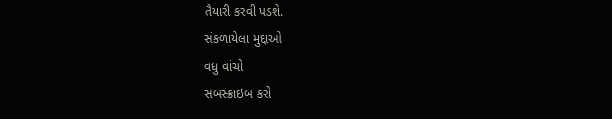તૈયારી કરવી પડશે.
સંકળાયેલા મુદ્દાઓ
વધુ વાંચો
સબસ્ક્રાઇબ કરો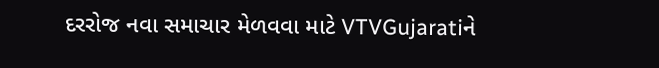દરરોજ નવા સમાચાર મેળવવા માટે VTVGujaratiને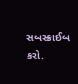સબસ્ક્રાઈબ કરો.